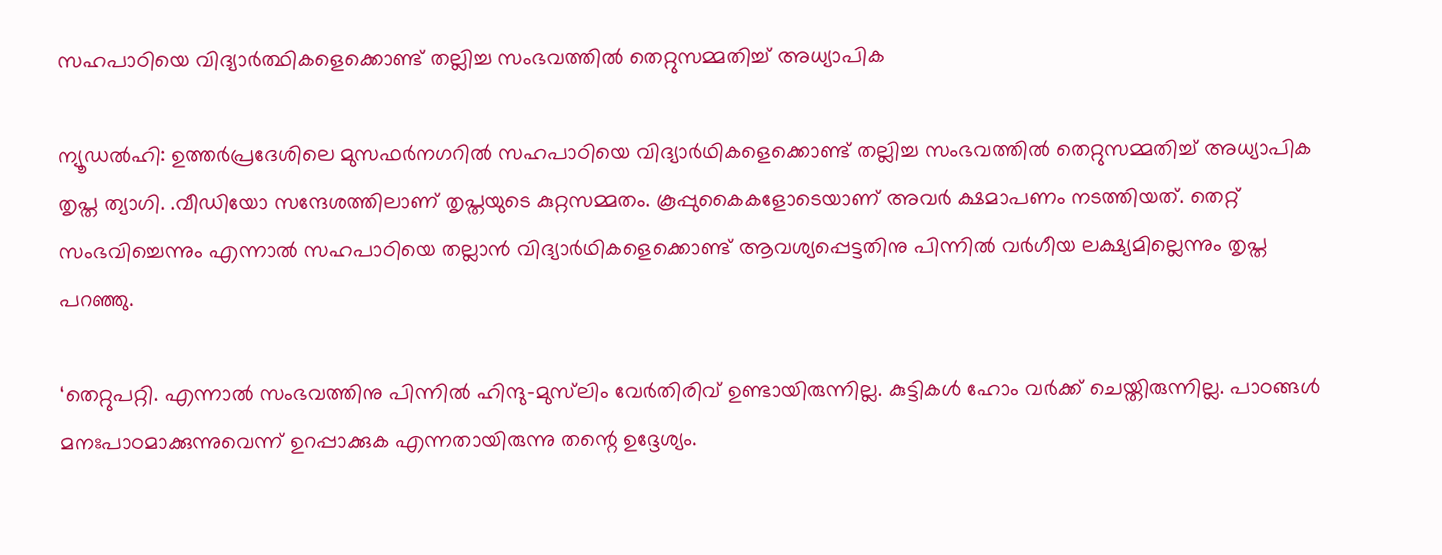സഹപാഠിയെ വിദ്യാർത്ഥികളെക്കൊണ്ട് തല്ലിച്ച സംഭവത്തിൽ തെറ്റുസമ്മതിച്ച് അധ്യാപിക

ന്യൂഡൽഹി: ഉത്തർപ്രദേശിലെ മുസഫർനഗറിൽ സഹപാഠിയെ വിദ്യാർഥികളെക്കൊണ്ട് തല്ലിച്ച സംഭവത്തിൽ തെറ്റുസമ്മതിച്ച് അധ്യാപിക തൃപ്ത ത്യാഗി. .വീഡിയോ സന്ദേശത്തിലാണ് തൃപ്തയുടെ കുറ്റസമ്മതം. കൂപ്പുകൈകളോടെയാണ് അവർ ക്ഷമാപണം നടത്തിയത്. തെറ്റ് സംഭവിച്ചെന്നും എന്നാൽ സഹപാഠിയെ തല്ലാൻ വിദ്യാർഥികളെക്കൊണ്ട് ആവശ്യപ്പെട്ടതിനു പിന്നിൽ വർഗീയ ലക്ഷ്യമില്ലെന്നും തൃപ്ത പറഞ്ഞു.

‘തെറ്റുപറ്റി. എന്നാൽ സംഭവത്തിനു പിന്നിൽ ഹിന്ദു-മുസ്‌ലിം വേർതിരിവ് ഉണ്ടായിരുന്നില്ല. കുട്ടികൾ ഹോം വർക്ക് ചെയ്തിരുന്നില്ല. പാഠങ്ങൾ മനഃപാഠമാക്കുന്നുവെന്ന് ഉറപ്പാക്കുക എന്നതായിരുന്നു തന്റെ ഉദ്ദേശ്യം.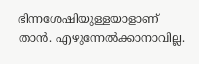ഭിന്നശേഷിയുള്ളയാളാണ് താൻ. എഴുന്നേൽക്കാനാവില്ല.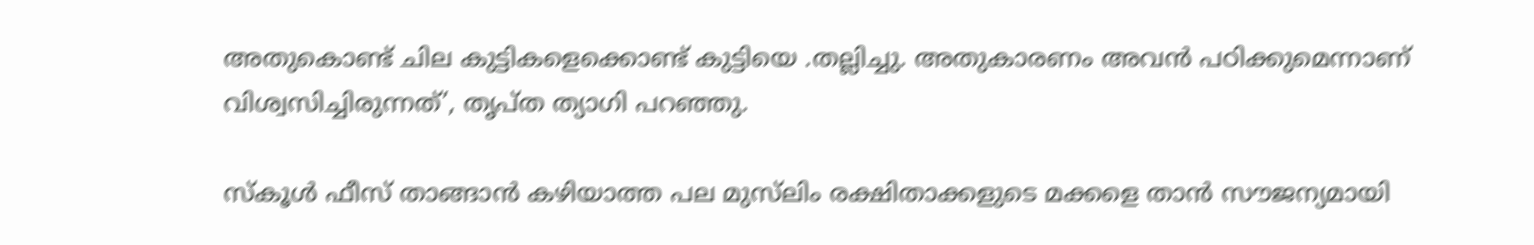അതുകൊണ്ട് ചില കുട്ടികളെക്കൊണ്ട് കുട്ടിയെ .തല്ലിച്ചു. അതുകാരണം അവൻ പഠിക്കുമെന്നാണ് വിശ്വസിച്ചിരുന്നത്’, തൃപ്ത ത്യാഗി പറഞ്ഞു.

സ്‌കൂൾ ഫീസ് താങ്ങാൻ കഴിയാത്ത പല മുസ്‌ലിം രക്ഷിതാക്കളുടെ മക്കളെ താൻ സൗജന്യമായി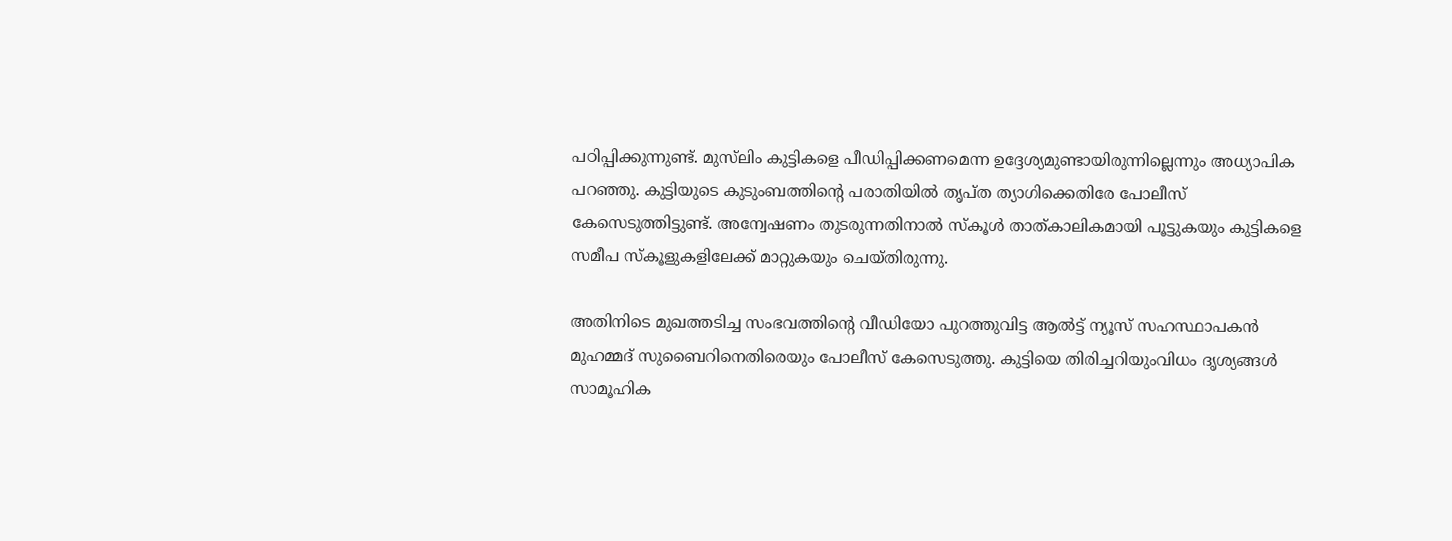പഠിപ്പിക്കുന്നുണ്ട്. മുസ്‌ലിം കുട്ടികളെ പീഡിപ്പിക്കണമെന്ന ഉദ്ദേശ്യമുണ്ടായിരുന്നില്ലെന്നും അധ്യാപിക പറഞ്ഞു. കുട്ടിയുടെ കുടുംബത്തിന്റെ പരാതിയിൽ തൃപ്ത ത്യാഗിക്കെതിരേ പോലീസ് കേസെടുത്തിട്ടുണ്ട്. അന്വേഷണം തുടരുന്നതിനാൽ സ്‌കൂൾ താത്കാലികമായി പൂട്ടുകയും കുട്ടികളെ സമീപ സ്‌കൂളുകളിലേക്ക് മാറ്റുകയും ചെയ്തിരുന്നു.

അതിനിടെ മുഖത്തടിച്ച സംഭവത്തിന്റെ വീഡിയോ പുറത്തുവിട്ട ആൽട്ട് ന്യൂസ് സഹസ്ഥാപകൻ മുഹമ്മദ് സുബൈറിനെതിരെയും പോലീസ് കേസെടുത്തു. കുട്ടിയെ തിരിച്ചറിയുംവിധം ദൃശ്യങ്ങൾ സാമൂഹിക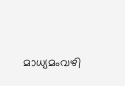മാധ്യമംവഴി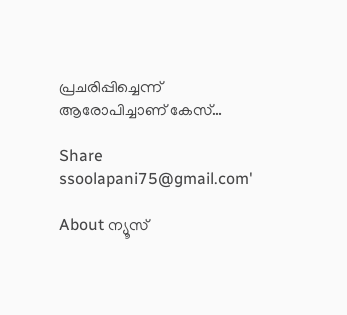പ്രചരിപ്പിച്ചെന്ന് ആരോപിച്ചാണ് കേസ്…

Share
ssoolapani75@gmail.com'

About ന്യൂസ്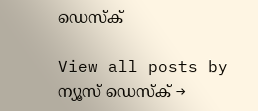ഡെസ്ക്

View all posts by ന്യൂസ് ഡെസ്ക് →